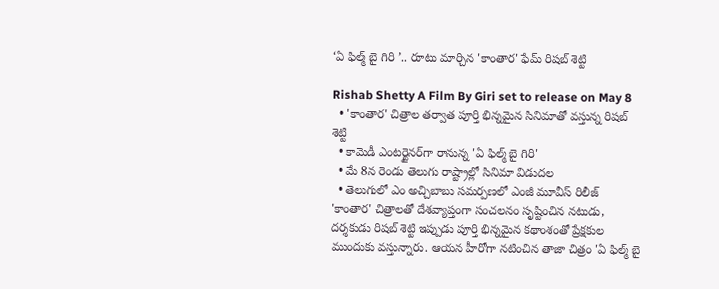‘ఏ ఫిల్మ్ బై గిరి ’.. రూటు మార్చిన 'కాంతార' ఫేమ్ రిషబ్ శెట్టి

Rishab Shetty A Film By Giri set to release on May 8
  • 'కాంతార' చిత్రాల తర్వాత పూర్తి భిన్నమైన సినిమాతో వస్తున్న రిషబ్ శెట్టి
  • కామెడీ ఎంటర్టైనర్‌గా రానున్న 'ఏ ఫిల్మ్ బై గిరి'
  • మే 8న రెండు తెలుగు రాష్ట్రాల్లో సినిమా విడుదల
  • తెలుగులో ఎం అచ్చిబాబు సమర్పణలో ఎంజీ మూవీస్ రిలీజ్
'కాంతార' చిత్రాలతో దేశవ్యాప్తంగా సంచలనం సృష్టించిన నటుడు, దర్శకుడు రిషబ్ శెట్టి ఇప్పుడు పూర్తి భిన్నమైన కథాంశంతో ప్రేక్షకుల ముందుకు వస్తున్నారు. ఆయన హీరోగా నటించిన తాజా చిత్రం 'ఏ ఫిల్మ్ బై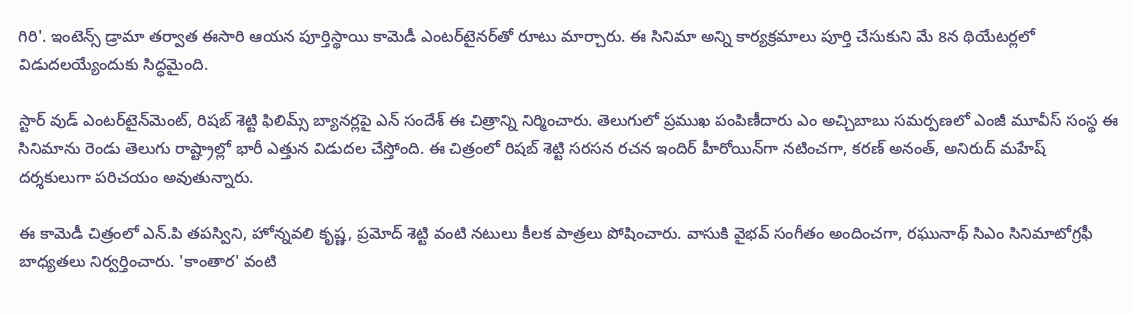గిరి'. ఇంటెన్స్ డ్రామా తర్వాత ఈసారి ఆయన పూర్తిస్థాయి కామెడీ ఎంటర్‌టైనర్‌తో రూటు మార్చారు. ఈ సినిమా అన్ని కార్యక్రమాలు పూర్తి చేసుకుని మే 8న థియేటర్లలో విడుదలయ్యేందుకు సిద్ధమైంది.

స్టార్ వుడ్ ఎంటర్‌టైన్‌మెంట్, రిషబ్ శెట్టి ఫిలిమ్స్ బ్యానర్లపై ఎన్ సందేశ్ ఈ చిత్రాన్ని నిర్మించారు. తెలుగులో ప్రముఖ పంపిణీదారు ఎం అచ్చిబాబు సమర్పణలో ఎంజీ మూవీస్ సంస్థ ఈ సినిమాను రెండు తెలుగు రాష్ట్రాల్లో భారీ ఎత్తున విడుదల చేస్తోంది. ఈ చిత్రంలో రిషబ్ శెట్టి సరసన రచన ఇందిర్ హీరోయిన్‌గా నటించగా, కరణ్ అనంత్, అనిరుద్ మహేష్ దర్శకులుగా పరిచయం అవుతున్నారు.

ఈ కామెడీ చిత్రంలో ఎన్.పి తపస్విని, హోన్నవలి కృష్ణ, ప్రమోద్ శెట్టి వంటి నటులు కీలక పాత్రలు పోషించారు. వాసుకి వైభవ్ సంగీతం అందించగా, రఘునాథ్ సిఎం సినిమాటోగ్రఫీ బాధ్యతలు నిర్వర్తించారు. 'కాంతార' వంటి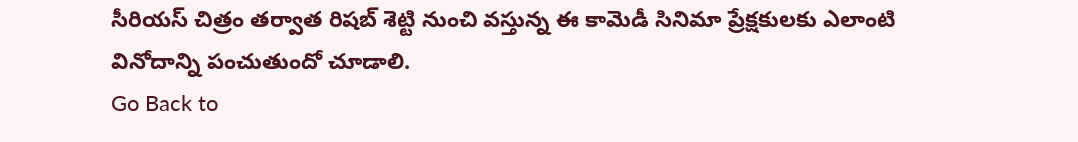సీరియస్ చిత్రం తర్వాత రిషబ్ శెట్టి నుంచి వస్తున్న ఈ కామెడీ సినిమా ప్రేక్షకులకు ఎలాంటి వినోదాన్ని పంచుతుందో చూడాలి.
Go Back to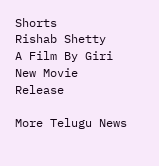Shorts
Rishab Shetty
A Film By Giri
New Movie
Release

More Telugu News